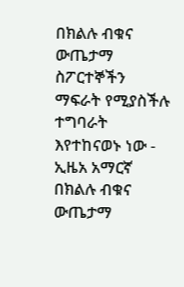በክልሉ ብቁና ውጤታማ ስፖርተኞችን ማፍራት የሚያስችሉ ተግባራት እየተከናወኑ ነው - ኢዜአ አማርኛ
በክልሉ ብቁና ውጤታማ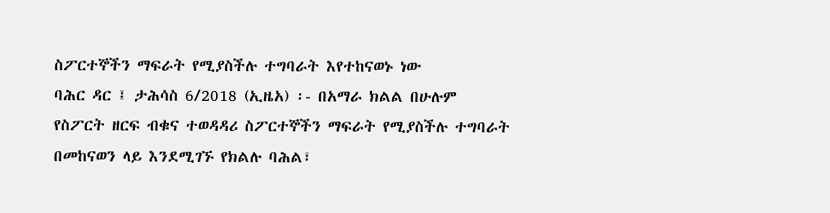ስፖርተኞችን ማፍራት የሚያስችሉ ተግባራት እየተከናወኑ ነው
ባሕር ዳር ፤ ታሕሳስ 6/2018 (ኢዜአ) ፡- በአማራ ክልል በሁሉም የስፖርት ዘርፍ ብቁና ተወዳዳሪ ስፖርተኞችን ማፍራት የሚያስችሉ ተግባራት በመከናወን ላይ እንደሚገኙ የክልሉ ባሕል፣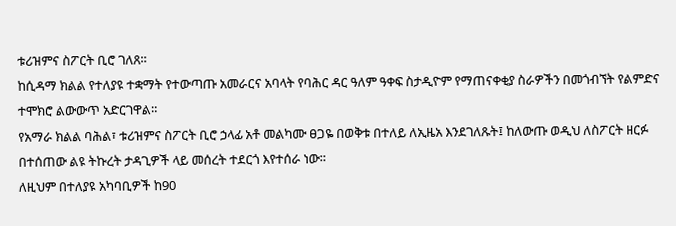ቱሪዝምና ስፖርት ቢሮ ገለጸ።
ከሲዳማ ክልል የተለያዩ ተቋማት የተውጣጡ አመራርና አባላት የባሕር ዳር ዓለም ዓቀፍ ስታዲዮም የማጠናቀቂያ ስራዎችን በመጎብኘት የልምድና ተሞክሮ ልውውጥ አድርገዋል።
የአማራ ክልል ባሕል፣ ቱሪዝምና ስፖርት ቢሮ ኃላፊ አቶ መልካሙ ፀጋዬ በወቅቱ በተለይ ለኢዜአ እንደገለጹት፤ ከለውጡ ወዲህ ለስፖርት ዘርፉ በተሰጠው ልዩ ትኩረት ታዳጊዎች ላይ መሰረት ተደርጎ እየተሰራ ነው።
ለዚህም በተለያዩ አካባቢዎች ከ90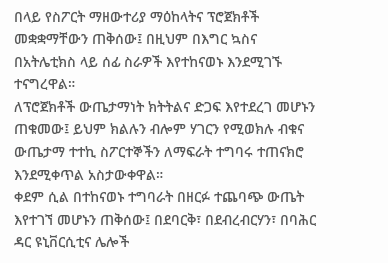በላይ የስፖርት ማዘውተሪያ ማዕከላትና ፕሮጀክቶች መቋቋማቸውን ጠቅሰው፤ በዚህም በእግር ኳስና በአትሌቲክስ ላይ ሰፊ ስራዎች እየተከናወኑ እንደሚገኙ ተናግረዋል።
ለፕሮጀክቶች ውጤታማነት ክትትልና ድጋፍ እየተደረገ መሆኑን ጠቁመው፤ ይህም ክልሉን ብሎም ሃገርን የሚወክሉ ብቁና ውጤታማ ተተኪ ስፖርተኞችን ለማፍራት ተግባሩ ተጠናክሮ እንደሚቀጥል አስታውቀዋል።
ቀደም ሲል በተከናወኑ ተግባራት በዘርፉ ተጨባጭ ውጤት እየተገኘ መሆኑን ጠቅሰው፤ በደባርቅ፣ በደብረብርሃን፣ በባሕር ዳር ዩኒቨርሲቲና ሌሎች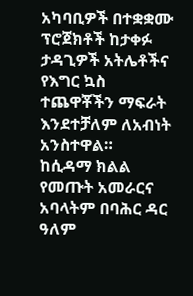አካባቢዎች በተቋቋሙ ፕሮጀክቶች ከታቀፉ ታዳጊዎች አትሌቶችና የእግር ኳስ ተጨዋቾችን ማፍራት እንደተቻለም ለአብነት አንስተዋል።
ከሲዳማ ክልል የመጡት አመራርና አባላትም በባሕር ዳር ዓለም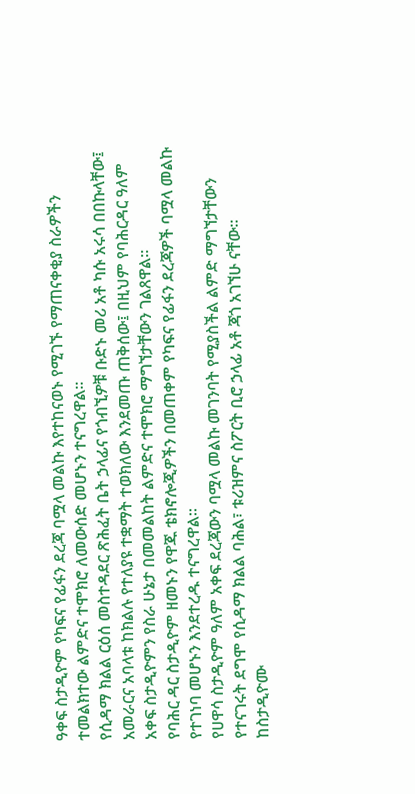ዓቀፍ ስታዲዮም የካፍና የፊፋን ደረጃ ባሟላ መልኩ እየተከናወኑ የሚገኙ የማጠናቀቂያ ስራዎችን ተመልክተው ልምድና ተሞክሮ ለመውሰድ መሆኑን ተናግረዋል።
የሲዳማ ክልል ርዕሰ መስተዳደር ጽሕፈት ቤት ኃላፊና የጎብኚዎቹ ቡድኑ መሪ አቶ ካሱ አሩሳ በበኩላቸው፤ አመራርና አባላቱ ከክልሉ የተለያዩ ተቋማት ተወክለው እንደመጡ ጠቅሰው፤ በዚህም የባሕርዳር ዓለም አቀፍ ስታዲዮምን የስራ ሁኔታ በመመልከት ልምድና ተሞክሮ ማግኘታቸውን ገልጸዋል።
የባሕር ዳር ስታዲዮም ዘመኑን የዋጁ ቴክኖሎጂዎችን በመጠቀም የካፍና የፊፋን ደረጃዎች ባሟላ መልኩ የተገነባ መሆኑን እንደተረዱ ተናግረዋል።
የሀዋሳ ስታዲዮም ዓለም አቀፍ ደረጃውን ባሟላ መልኩ መገንባት የሚያስችል ልምድ ማግኘታቸውን የተናገሩት ደግሞ የሲዳማ ክልል ባሕል፣ ቱሪዝምና ስፖርት ቢሮ ኃላፊ አቶ ጃጎ አገኘሁ ናቸው።
ከስታዲዮሙ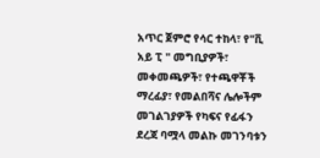አጥር ጀምሮ የሳር ተከላ፣ የ"ቪ አይ ፒ " መግቢያዎች፣ መቀመጫዎች፣ የተጫዋቾች ማረፊያ፣ የመልበሻና ሌሎችም መገልገያዎች የካፍና የፊፋን ደረጃ ባሟላ መልኩ መገንባቱን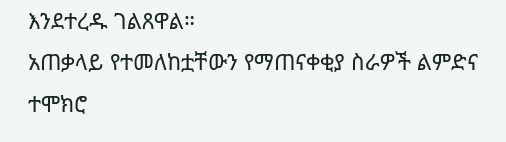እንደተረዱ ገልጸዋል።
አጠቃላይ የተመለከቷቸውን የማጠናቀቂያ ስራዎች ልምድና ተሞክሮ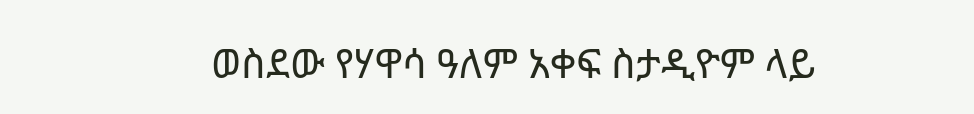ወስደው የሃዋሳ ዓለም አቀፍ ስታዲዮም ላይ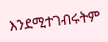እንደሚተገብሩትም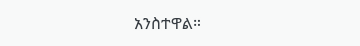አንስተዋል።